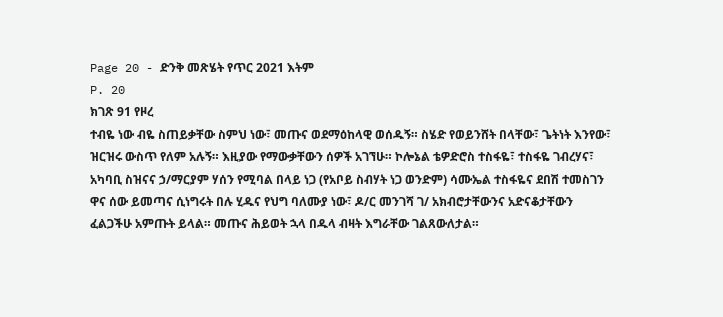Page 20 - ድንቅ መጽሄት የጥር 2021 እትም
P. 20
ክገጽ 91 የዞረ
ተብዬ ነው ብዬ ስጠይቃቸው ስምህ ነው፣ መጡና ወደማዕከላዊ ወሰዱኝ። ስሄድ የወይንሸት በላቸው፣ ጌትነት እንየው፣
ዝርዝሩ ውስጥ የለም አሉኝ። እዚያው የማውቃቸውን ሰዎች አገኘሁ። ኮሎኔል ቴዎድሮስ ተስፋዬ፣ ተስፋዬ ገብረሃና፣
አካባቢ ስዝናና ኃ/ማርያም ሃሰን የሚባል በላይ ነጋ (የአቦይ ስብሃት ነጋ ወንድም) ሳሙኤል ተስፋዬና ደበሽ ተመስገን
ዋና ሰው ይመጣና ሲነግሩት በሉ ሂዱና የህግ ባለሙያ ነው፣ ዶ/ር መንገሻ ገ/ አክብሮታቸውንና አድናቆታቸውን
ፈልጋችሁ አምጡት ይላል። መጡና ሕይወት ኋላ በዱላ ብዛት እግራቸው ገልጸውለታል።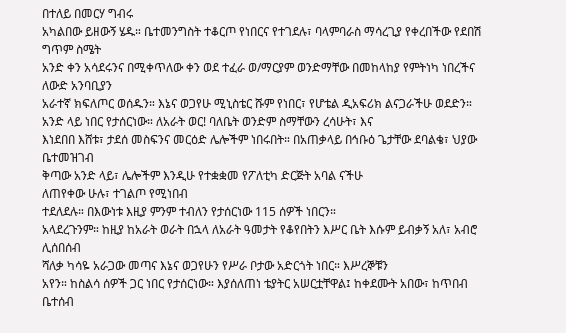በተለይ በመርሃ ግብሩ
አካልበው ይዘውኝ ሄዱ። ቤተመንግስት ተቆርጦ የነበርና የተገደሉ፣ ባላምባራስ ማሳረጊያ የቀረበችው የደበሽ ግጥም ስሜት
አንድ ቀን አሳደሩንና በሚቀጥለው ቀን ወደ ተፈራ ወ/ማርያም ወንድማቸው በመከላከያ የምትነካ ነበረችና ለውድ አንባቢያን
አራተኛ ክፍለጦር ወሰዱን። እኔና ወጋየሁ ሚኒስቴር ሹም የነበር፣ የሆቴል ዲአፍሪክ ልናጋራችሁ ወደድን።
አንድ ላይ ነበር የታሰርነው። ለአራት ወር! ባለቤት ወንድም ስማቸውን ረሳሁት፣ እና
እነደበበ እሸቱ፣ ታደሰ መስፍንና መርዕድ ሌሎችም ነበሩበት። በአጠቃላይ በኅቡዕ ጌታቸው ደባልቄ፣ ህያው ቤተመዝገብ
ቅጣው አንድ ላይ፣ ሌሎችም እንዲሁ የተቋቋመ የፖለቲካ ድርጅት አባል ናችሁ
ለጠየቀው ሁሉ፣ ተገልጦ የሚነበብ
ተደለደሉ። በእውነቱ እዚያ ምንም ተብለን የታሰርነው 115 ሰዎች ነበርን።
አላደረጉንም። ከዚያ ከአራት ወራት በኋላ ለአራት ዓመታት የቆየበትን እሥር ቤት እሱም ይብቃኝ አለ፣ አብሮ ሊሰበሰብ
ሻለቃ ካሳዬ አራጋው መጣና እኔና ወጋየሁን የሥራ ቦታው አድርጎት ነበር። እሥረኞቹን
አየን። ከስልሳ ሰዎች ጋር ነበር የታሰርነው። እያሰለጠነ ቴያትር አሠርቷቸዋል፤ ከቀደሙት አበው፣ ከጥበብ ቤተሰብ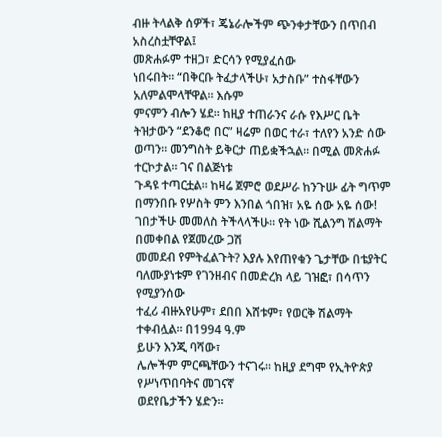ብዙ ትላልቅ ሰዎች፣ ጄኔራሎችም ጭንቀታቸውን በጥበብ አስረስቷቸዋል፤
መጽሐፉም ተዘጋ፣ ድርሳን የሚያፈሰው
ነበሩበት። “በቅርቡ ትፈታላችሁ፣ አታስቡ” ተስፋቸውን አለምልሞላቸዋል። እሱም
ምናምን ብሎን ሄደ። ከዚያ ተጠራንና ራሱ የእሥር ቤት ትዝታውን “ደንቆሮ በር” ዛሬም በወር ተራ፣ ተለየን አንድ ሰው
ወጣን። መንግስት ይቅርታ ጠይቋችኋል። በሚል መጽሐፉ ተርኮታል። ገና በልጅነቱ
ጉዳዩ ተጣርቷል። ከዛሬ ጀምሮ ወደሥራ ከንጉሡ ፊት ግጥም በማንበቡ የሦስት ምን እንበል ጎበዝ፣ አዬ ሰው አዬ ሰው!
ገበታችሁ መመለስ ትችላላችሁ። የት ነው ሺልንግ ሽልማት በመቀበል የጀመረው ጋሽ
መመደብ የምትፈልጉት? እያሉ እየጠየቁን ጌታቸው በቴያትር ባለሙያነቱም የገንዘብና በመድረክ ላይ ገዝፎ፣ በሳጥን የሚያንሰው
ተፈሪ ብዙአየሁም፣ ደበበ እሸቱም፣ የወርቅ ሽልማት ተቀብሏል። በ1994 ዓ.ም
ይሁን እንጂ ባሻው፣
ሌሎችም ምርጫቸውን ተናገሩ። ከዚያ ደግሞ የኢትዮጵያ የሥነጥበባትና መገናኛ
ወደየቤታችን ሄድን።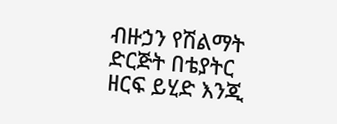ብዙኃን የሽልማት ድርጅት በቴያትር ዘርፍ ይሂድ እንጂ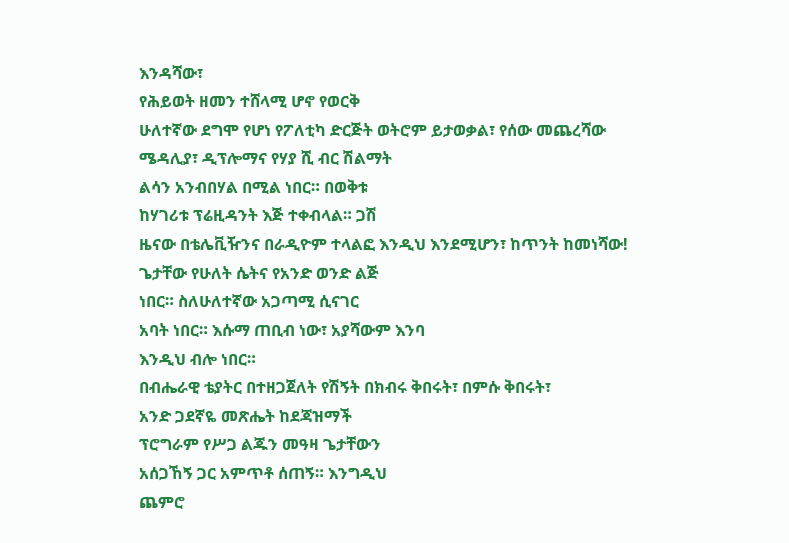እንዳሻው፣
የሕይወት ዘመን ተሸላሚ ሆኖ የወርቅ
ሁለተኛው ደግሞ የሆነ የፖለቲካ ድርጅት ወትሮም ይታወቃል፣ የሰው መጨረሻው
ሜዳሊያ፣ ዲፕሎማና የሃያ ሺ ብር ሽልማት
ልሳን አንብበሃል በሚል ነበር። በወቅቱ
ከሃገሪቱ ፕሬዚዳንት እጅ ተቀብላል። ጋሽ
ዜናው በቴሌቪዥንና በራዲዮም ተላልፎ እንዲህ እንደሚሆን፣ ከጥንት ከመነሻው!
ጌታቸው የሁለት ሴትና የአንድ ወንድ ልጅ
ነበር። ስለሁለተኛው አጋጣሚ ሲናገር
አባት ነበር። እሱማ ጠቢብ ነው፣ አያሻውም እንባ
እንዲህ ብሎ ነበር።
በብሔራዊ ቴያትር በተዘጋጀለት የሽኝት በክብሩ ቅበሩት፣ በምሱ ቅበሩት፣
አንድ ጋደኛዬ መጽሔት ከደጃዝማች
ፕሮግራም የሥጋ ልጁን መዓዛ ጌታቸውን
አሰጋኸኝ ጋር አምጥቶ ሰጠኝ። እንግዲህ
ጨምሮ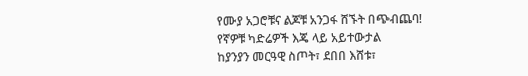የሙያ አጋሮቹና ልጆቹ አንጋፋ ሸኙት በጭብጨባ!
የኛዎቹ ካድሬዎች እጄ ላይ አይተውታል
ከያንያን መርዓዊ ስጦት፣ ደበበ እሸቱ፣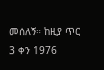መሰለኝ። ከዚያ ጥር 3 ቀን 1976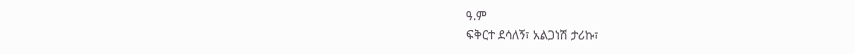ዓ.ም
ፍቅርተ ደሳለኝ፣ አልጋነሽ ታሪኩ፣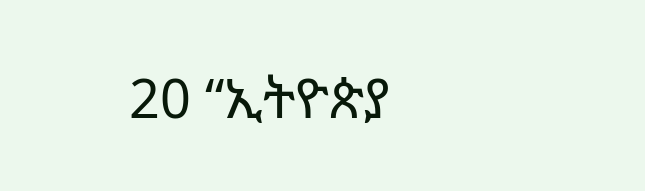20 “ኢትዮጵያ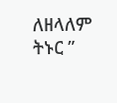ለዘላለም ትኑር ”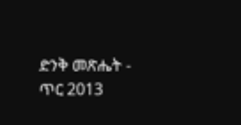ድንቅ መጽሔት - ጥር 2013